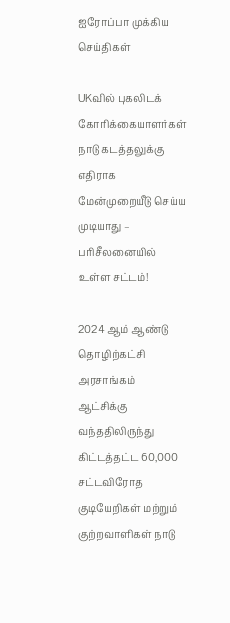ஐரோப்பா முக்கிய செய்திகள்

UKவில் புகலிடக் கோரிக்கையாளர்கள் நாடு கடத்தலுக்கு எதிராக மேன்முறையீடு செய்ய முடியாது – பரிசீலனையில் உள்ள சட்டம்!

2024 ஆம் ஆண்டு தொழிற்கட்சி அரசாங்கம் ஆட்சிக்கு வந்ததிலிருந்து கிட்டத்தட்ட 60,000 சட்டவிரோத குடியேறிகள் மற்றும் குற்றவாளிகள் நாடு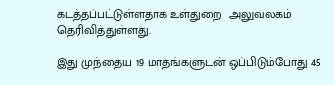கடத்தப்பட்டுள்ளதாக உள்துறை  அலுவலகம் தெரிவித்துள்ளது.

இது முந்தைய 19 மாதங்களுடன் ஒப்பிடும்போது 45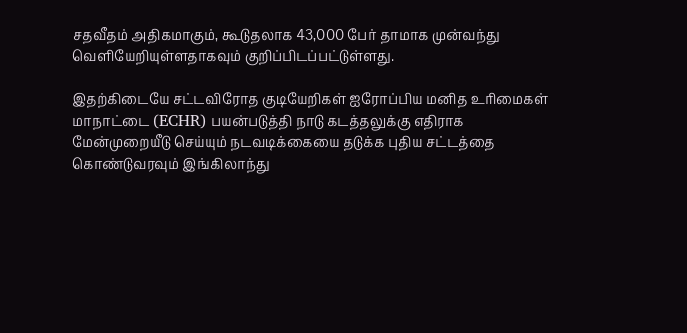சதவீதம் அதிகமாகும், கூடுதலாக 43,000 பேர் தாமாக முன்வந்து வெளியேறியுள்ளதாகவும் குறிப்பிடப்பட்டுள்ளது.

இதற்கிடையே சட்டவிரோத குடியேறிகள் ஐரோப்பிய மனித உரிமைகள் மாநாட்டை (ECHR) பயன்படுத்தி நாடு கடத்தலுக்கு எதிராக மேன்முறையீடு செய்யும் நடவடிக்கையை தடுக்க புதிய சட்டத்தை கொண்டுவரவும் இங்கிலாந்து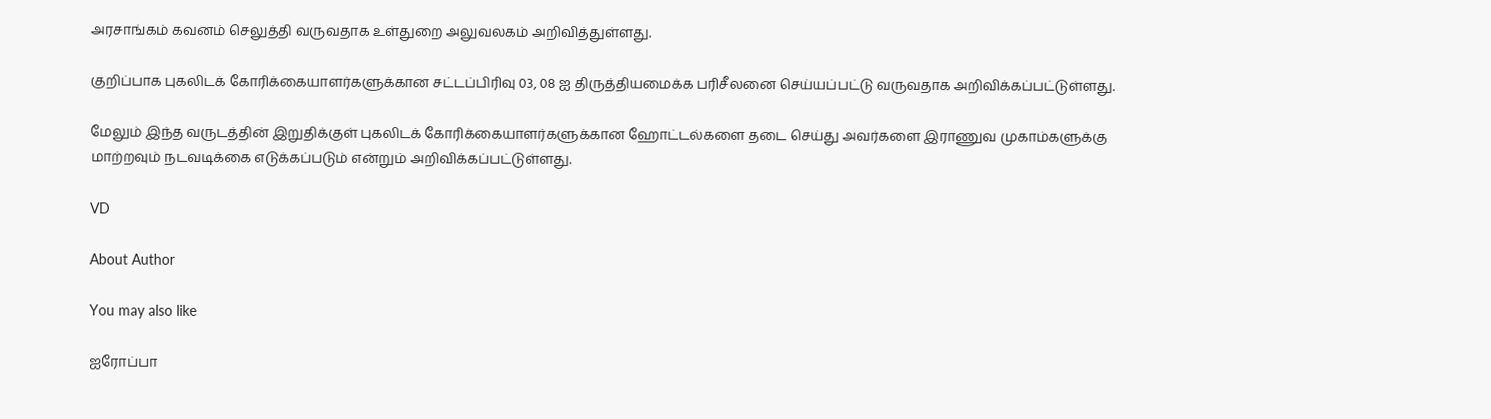அரசாங்கம் கவனம் செலுத்தி வருவதாக உள்துறை அலுவலகம் அறிவித்துள்ளது.

குறிப்பாக புகலிடக் கோரிக்கையாளர்களுக்கான சட்டப்பிரிவு 03, 08 ஐ திருத்தியமைக்க பரிசீலனை செய்யப்பட்டு வருவதாக அறிவிக்கப்பட்டுள்ளது.

மேலும் இந்த வருடத்தின் இறுதிக்குள் புகலிடக் கோரிக்கையாளர்களுக்கான ஹோட்டல்களை தடை செய்து அவர்களை இராணுவ முகாம்களுக்கு மாற்றவும் நடவடிக்கை எடுக்கப்படும் என்றும் அறிவிக்கப்பட்டுள்ளது.

VD

About Author

You may also like

ஐரோப்பா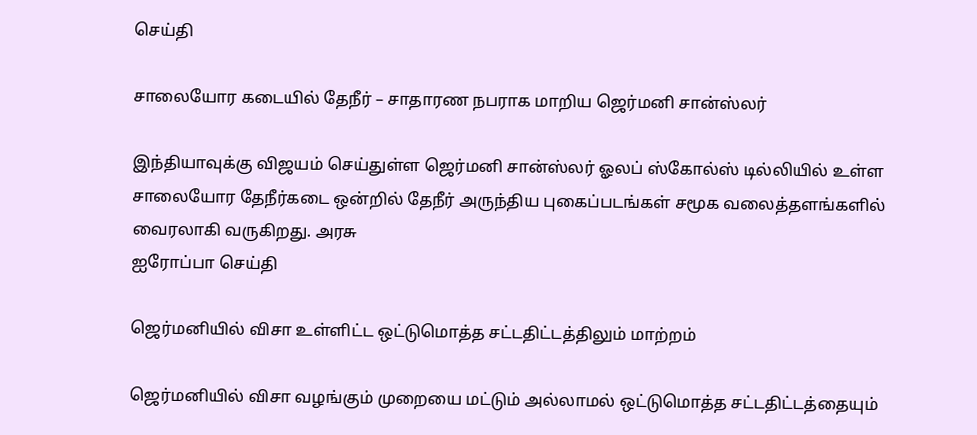செய்தி

சாலையோர கடையில் தேநீர் – சாதாரண நபராக மாறிய ஜெர்மனி சான்ஸ்லர்

இந்தியாவுக்கு விஜயம் செய்துள்ள ஜெர்மனி சான்ஸ்லர் ஓலப் ஸ்கோல்ஸ் டில்லியில் உள்ள சாலையோர தேநீர்கடை ஒன்றில் தேநீர் அருந்திய புகைப்படங்கள் சமூக வலைத்தளங்களில் வைரலாகி வருகிறது. அரசு
ஐரோப்பா செய்தி

ஜெர்மனியில் விசா உள்ளிட்ட ஒட்டுமொத்த சட்டதிட்டத்திலும் மாற்றம்

ஜெர்மனியில் விசா வழங்கும் முறையை மட்டும் அல்லாமல் ஒட்டுமொத்த சட்டதிட்டத்தையும்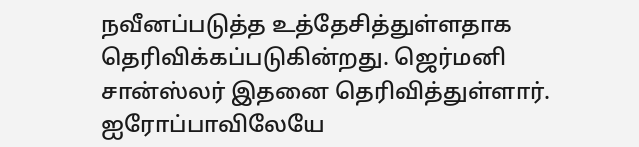நவீனப்படுத்த உத்தேசித்துள்ளதாக தெரிவிக்கப்படுகின்றது. ஜெர்மனி சான்ஸ்லர் இதனை தெரிவித்துள்ளார். ஐரோப்பாவிலேயே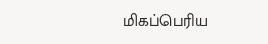மிகப்பெரிய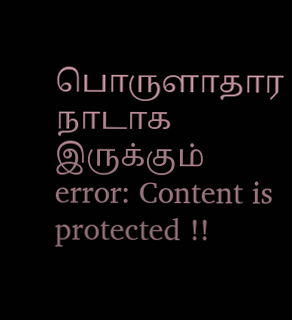பொருளாதார நாடாக இருக்கும்
error: Content is protected !!